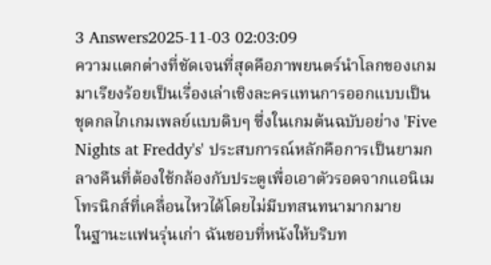3 Answers2025-11-03 02:03:09
ความแตกต่างที่ชัดเจนที่สุดคือภาพยนตร์นำโลกของเกมมาเรียงร้อยเป็นเรื่องเล่าเชิงละครแทนการออกแบบเป็นชุดกลไกเกมเพลย์แบบดิบๆ ซึ่งในเกมต้นฉบับอย่าง 'Five Nights at Freddy's' ประสบการณ์หลักคือการเป็นยามกลางคืนที่ต้องใช้กล้องกับประตูเพื่อเอาตัวรอดจากแอนิเมโทรนิกส์ที่เคลื่อนไหวได้โดยไม่มีบทสนทนามากมาย
ในฐานะแฟนรุ่นเก่า ฉันชอบที่หนังให้บริบท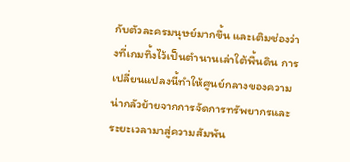กับตัวละครมนุษย์มากขึ้น และเติมช่องว่างที่เกมทิ้งไว้เป็นตำนานเล่าใต้พื้นดิน การเปลี่ยนแปลงนี้ทำให้ศูนย์กลางของความน่ากลัวย้ายจากการจัดการทรัพยากรและระยะเวลามาสู่ความสัมพัน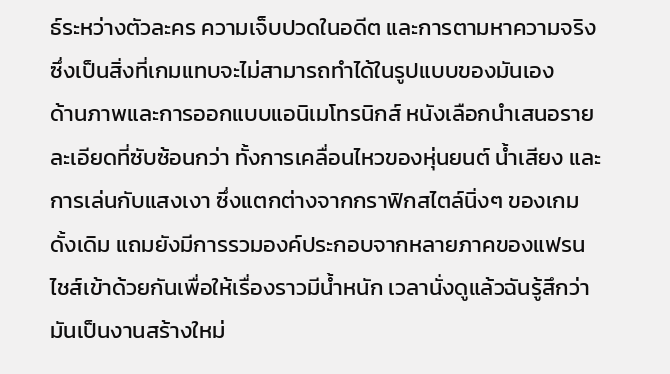ธ์ระหว่างตัวละคร ความเจ็บปวดในอดีต และการตามหาความจริง ซึ่งเป็นสิ่งที่เกมแทบจะไม่สามารถทำได้ในรูปแบบของมันเอง
ด้านภาพและการออกแบบแอนิเมโทรนิกส์ หนังเลือกนำเสนอรายละเอียดที่ซับซ้อนกว่า ทั้งการเคลื่อนไหวของหุ่นยนต์ น้ำเสียง และการเล่นกับแสงเงา ซึ่งแตกต่างจากกราฟิกสไตล์นิ่งๆ ของเกมดั้งเดิม แถมยังมีการรวมองค์ประกอบจากหลายภาคของแฟรนไชส์เข้าด้วยกันเพื่อให้เรื่องราวมีน้ำหนัก เวลานั่งดูแล้วฉันรู้สึกว่ามันเป็นงานสร้างใหม่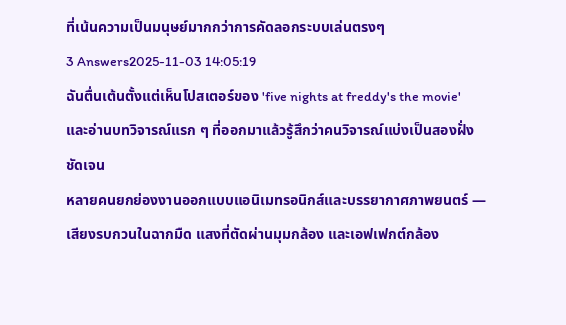ที่เน้นความเป็นมนุษย์มากกว่าการคัดลอกระบบเล่นตรงๆ
3 Answers2025-11-03 14:05:19
ฉันตื่นเต้นตั้งแต่เห็นโปสเตอร์ของ 'five nights at freddy's the movie' และอ่านบทวิจารณ์แรก ๆ ที่ออกมาแล้วรู้สึกว่าคนวิจารณ์แบ่งเป็นสองฝั่งชัดเจน
หลายคนยกย่องงานออกแบบแอนิเมทรอนิกส์และบรรยากาศภาพยนตร์ — เสียงรบกวนในฉากมืด แสงที่ตัดผ่านมุมกล้อง และเอฟเฟกต์กล้อง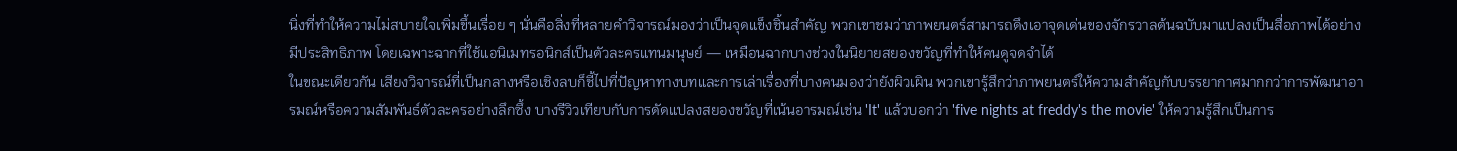นิ่งที่ทำให้ความไม่สบายใจเพิ่มขึ้นเรื่อย ๆ นั่นคือสิ่งที่หลายคำวิจารณ์มองว่าเป็นจุดแข็งชิ้นสำคัญ พวกเขาชมว่าภาพยนตร์สามารถดึงเอาจุดเด่นของจักรวาลต้นฉบับมาแปลงเป็นสื่อภาพได้อย่างมีประสิทธิภาพ โดยเฉพาะฉากที่ใช้แอนิเมทรอนิกส์เป็นตัวละครแทนมนุษย์ — เหมือนฉากบางช่วงในนิยายสยองขวัญที่ทำให้คนดูจดจำได้
ในขณะเดียวกัน เสียงวิจารณ์ที่เป็นกลางหรือเชิงลบก็ชี้ไปที่ปัญหาทางบทและการเล่าเรื่องที่บางคนมองว่ายังผิวเผิน พวกเขารู้สึกว่าภาพยนตร์ให้ความสำคัญกับบรรยากาศมากกว่าการพัฒนาอารมณ์หรือความสัมพันธ์ตัวละครอย่างลึกซึ้ง บางรีวิวเทียบกับการดัดแปลงสยองขวัญที่เน้นอารมณ์เช่น 'It' แล้วบอกว่า 'five nights at freddy's the movie' ให้ความรู้สึกเป็นการ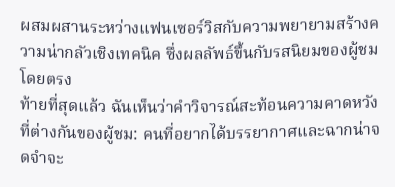ผสมผสานระหว่างแฟนเซอร์วิสกับความพยายามสร้างความน่ากลัวเชิงเทคนิค ซึ่งผลลัพธ์ขึ้นกับรสนิยมของผู้ชมโดยตรง
ท้ายที่สุดแล้ว ฉันเห็นว่าคำวิจารณ์สะท้อนความคาดหวังที่ต่างกันของผู้ชม: คนที่อยากได้บรรยากาศและฉากน่าจดจำจะ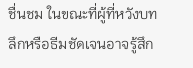ชื่นชม ในขณะที่ผู้ที่หวังบทลึกหรือธีมชัดเจนอาจรู้สึก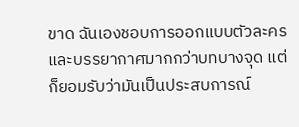ขาด ฉันเองชอบการออกแบบตัวละครและบรรยากาศมากกว่าบทบางจุด แต่ก็ยอมรับว่ามันเป็นประสบการณ์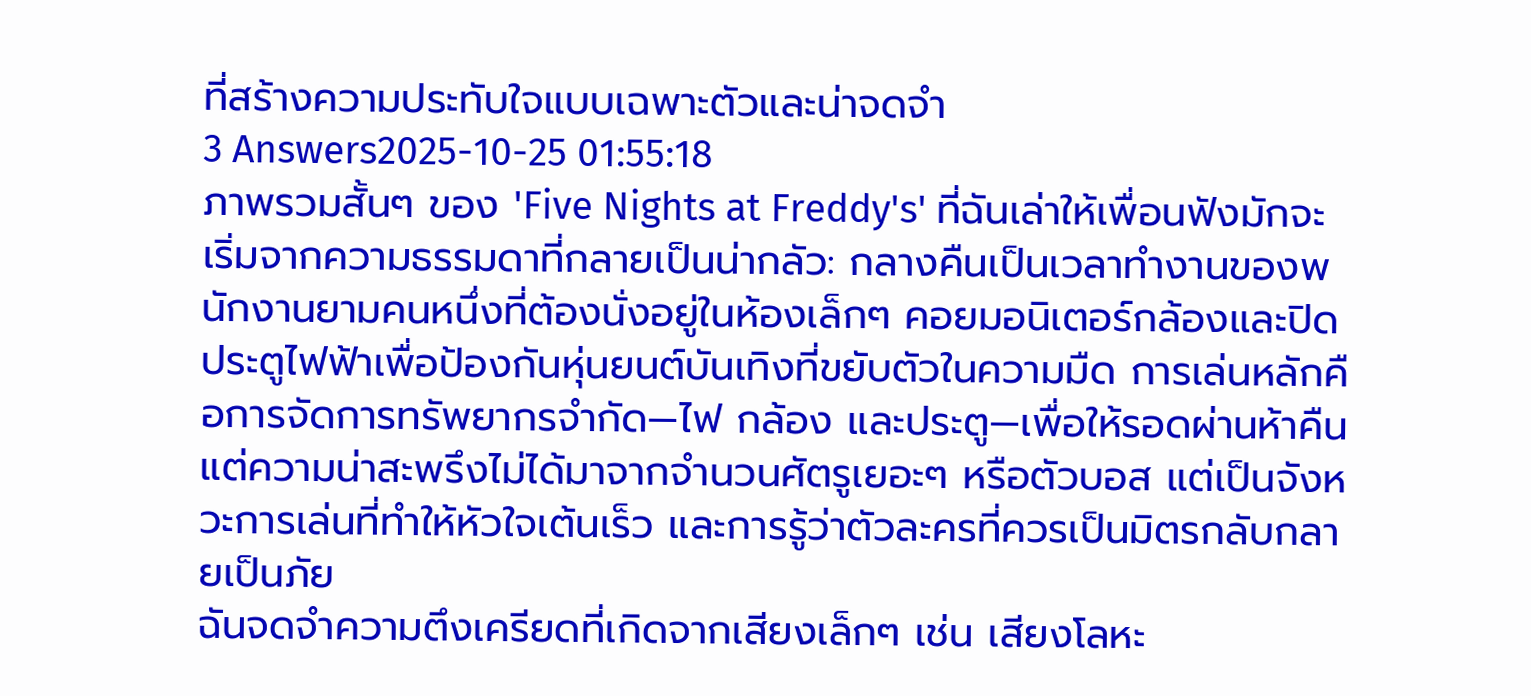ที่สร้างความประทับใจแบบเฉพาะตัวและน่าจดจำ
3 Answers2025-10-25 01:55:18
ภาพรวมสั้นๆ ของ 'Five Nights at Freddy's' ที่ฉันเล่าให้เพื่อนฟังมักจะเริ่มจากความธรรมดาที่กลายเป็นน่ากลัว: กลางคืนเป็นเวลาทำงานของพนักงานยามคนหนึ่งที่ต้องนั่งอยู่ในห้องเล็กๆ คอยมอนิเตอร์กล้องและปิดประตูไฟฟ้าเพื่อป้องกันหุ่นยนต์บันเทิงที่ขยับตัวในความมืด การเล่นหลักคือการจัดการทรัพยากรจำกัด—ไฟ กล้อง และประตู—เพื่อให้รอดผ่านห้าคืน แต่ความน่าสะพรึงไม่ได้มาจากจำนวนศัตรูเยอะๆ หรือตัวบอส แต่เป็นจังหวะการเล่นที่ทำให้หัวใจเต้นเร็ว และการรู้ว่าตัวละครที่ควรเป็นมิตรกลับกลายเป็นภัย
ฉันจดจำความตึงเครียดที่เกิดจากเสียงเล็กๆ เช่น เสียงโลหะ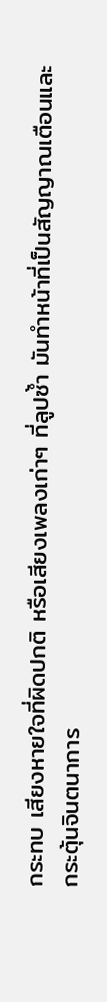กระทบ เสียงหายใจที่ผิดปกติ หรือเสียงเพลงเก่าๆ ที่ลูปซ้ำ มันทำหน้าที่เป็นสัญญาณเตือนและกระตุ้นจินตนาการ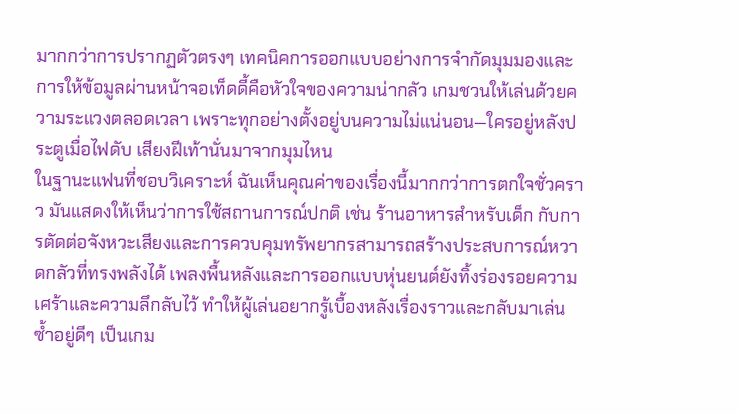มากกว่าการปรากฏตัวตรงๆ เทคนิคการออกแบบอย่างการจำกัดมุมมองและการให้ข้อมูลผ่านหน้าจอเท็ดดี้คือหัวใจของความน่ากลัว เกมชวนให้เล่นด้วยความระแวงตลอดเวลา เพราะทุกอย่างตั้งอยู่บนความไม่แน่นอน—ใครอยู่หลังประตูเมื่อไฟดับ เสียงฝีเท้านั่นมาจากมุมไหน
ในฐานะแฟนที่ชอบวิเคราะห์ ฉันเห็นคุณค่าของเรื่องนี้มากกว่าการตกใจชั่วคราว มันแสดงให้เห็นว่าการใช้สถานการณ์ปกติ เช่น ร้านอาหารสำหรับเด็ก กับการตัดต่อจังหวะเสียงและการควบคุมทรัพยากรสามารถสร้างประสบการณ์หวาดกลัวที่ทรงพลังได้ เพลงพื้นหลังและการออกแบบหุ่นยนต์ยังทิ้งร่องรอยความเศร้าและความลึกลับไว้ ทำให้ผู้เล่นอยากรู้เบื้องหลังเรื่องราวและกลับมาเล่นซ้ำอยู่ดีๆ เป็นเกม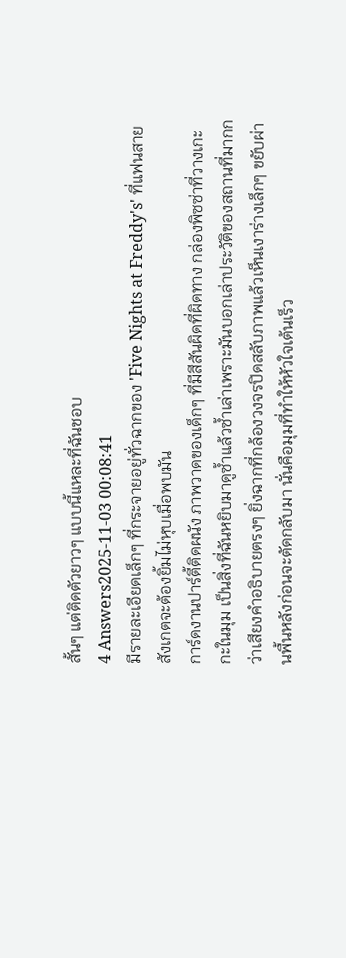สั้นๆ แต่ติดตัวยาวๆ แบบนี้แหละที่ฉันชอบ
4 Answers2025-11-03 00:08:41
มีรายละเอียดเล็กๆ ที่กระจายอยู่ทั่วฉากของ 'Five Nights at Freddy's' ที่แฟนสายสังเกตจะต้องยิ้มไม่หุบเมื่อพบมัน
การ์ดงานปาร์ตี้ติดผนัง ภาพวาดของเด็กๆ ที่มีสีสันผิดที่ผิดทาง กล่องพิซซ่าที่วางเกะกะในมุม เป็นสิ่งที่ฉันหยิบมาดูซ้ำแล้วซ้ำเล่าเพราะมันบอกเล่าประวัติของสถานที่มากกว่าเสียงคำอธิบายตรงๆ ยิ่งฉากที่กล้องวงจรปิดสลับภาพแล้วเห็นเงาร่างเล็กๆ ขยับผ่านพื้นหลังก่อนจะตัดกลับมา นั่นคือมุมที่ทำให้หัวใจเต้นเร็ว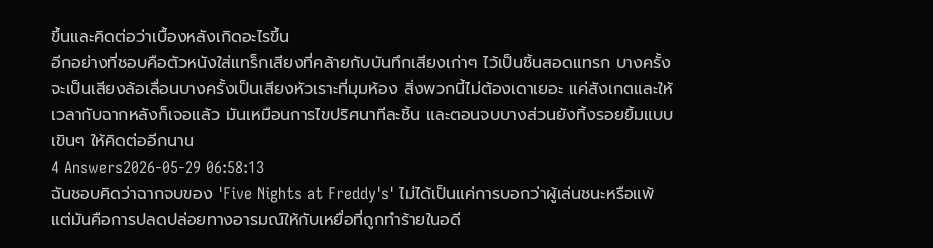ขึ้นและคิดต่อว่าเบื้องหลังเกิดอะไรขึ้น
อีกอย่างที่ชอบคือตัวหนังใส่แทร็กเสียงที่คล้ายกับบันทึกเสียงเก่าๆ ไว้เป็นชิ้นสอดแทรก บางครั้งจะเป็นเสียงล้อเลื่อนบางครั้งเป็นเสียงหัวเราะที่มุมห้อง สิ่งพวกนี้ไม่ต้องเดาเยอะ แค่สังเกตและให้เวลากับฉากหลังก็เจอแล้ว มันเหมือนการไขปริศนาทีละชิ้น และตอนจบบางส่วนยังทิ้งรอยยิ้มแบบเขินๆ ให้คิดต่ออีกนาน
4 Answers2026-05-29 06:58:13
ฉันชอบคิดว่าฉากจบของ 'Five Nights at Freddy's' ไม่ได้เป็นแค่การบอกว่าผู้เล่นชนะหรือแพ้ แต่มันคือการปลดปล่อยทางอารมณ์ให้กับเหยื่อที่ถูกทำร้ายในอดี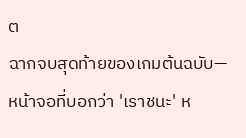ต
ฉากจบสุดท้ายของเกมต้นฉบับ—หน้าจอที่บอกว่า 'เราชนะ' ห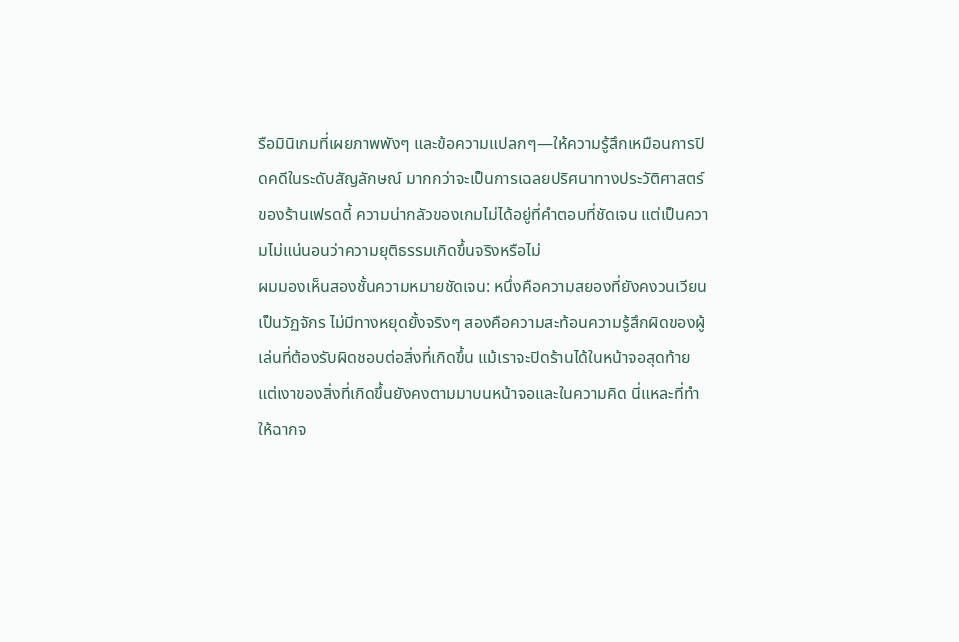รือมินิเกมที่เผยภาพพังๆ และข้อความแปลกๆ—ให้ความรู้สึกเหมือนการปิดคดีในระดับสัญลักษณ์ มากกว่าจะเป็นการเฉลยปริศนาทางประวัติศาสตร์ของร้านเฟรดดี้ ความน่ากลัวของเกมไม่ได้อยู่ที่คำตอบที่ชัดเจน แต่เป็นความไม่แน่นอนว่าความยุติธรรมเกิดขึ้นจริงหรือไม่
ผมมองเห็นสองชั้นความหมายชัดเจน: หนึ่งคือความสยองที่ยังคงวนเวียนเป็นวัฏจักร ไม่มีทางหยุดยั้งจริงๆ สองคือความสะท้อนความรู้สึกผิดของผู้เล่นที่ต้องรับผิดชอบต่อสิ่งที่เกิดขึ้น แม้เราจะปิดร้านได้ในหน้าจอสุดท้าย แต่เงาของสิ่งที่เกิดขึ้นยังคงตามมาบนหน้าจอและในความคิด นี่แหละที่ทำให้ฉากจ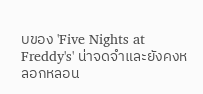บของ 'Five Nights at Freddy's' น่าจดจำและยังคงหลอกหลอน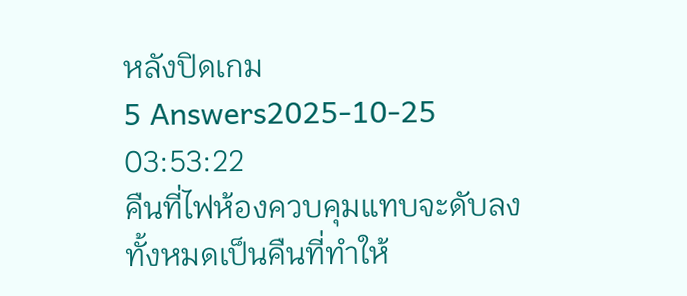หลังปิดเกม
5 Answers2025-10-25 03:53:22
คืนที่ไฟห้องควบคุมแทบจะดับลงทั้งหมดเป็นคืนที่ทำให้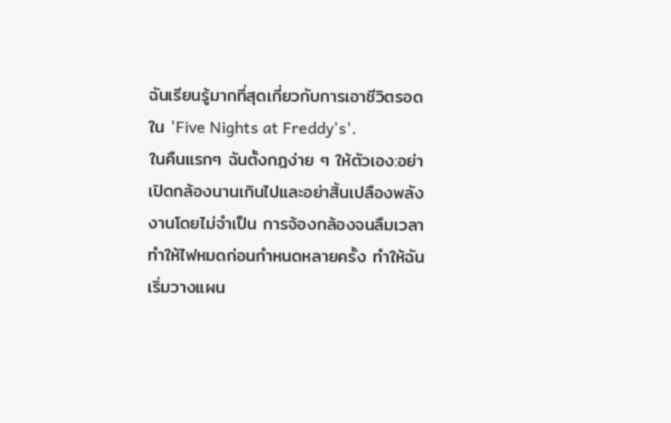ฉันเรียนรู้มากที่สุดเกี่ยวกับการเอาชีวิตรอดใน 'Five Nights at Freddy's'.
ในคืนแรกๆ ฉันตั้งกฎง่าย ๆ ให้ตัวเอง:อย่าเปิดกล้องนานเกินไปและอย่าสิ้นเปลืองพลังงานโดยไม่จำเป็น การจ้องกล้องจนลืมเวลาทำให้ไฟหมดก่อนกำหนดหลายครั้ง ทำให้ฉันเริ่มวางแผน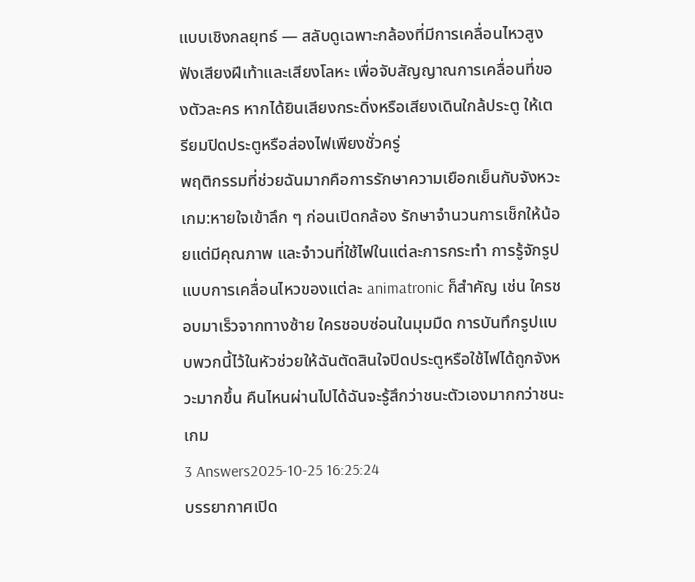แบบเชิงกลยุทธ์ — สลับดูเฉพาะกล้องที่มีการเคลื่อนไหวสูง ฟังเสียงฝีเท้าและเสียงโลหะ เพื่อจับสัญญาณการเคลื่อนที่ของตัวละคร หากได้ยินเสียงกระดิ่งหรือเสียงเดินใกล้ประตู ให้เตรียมปิดประตูหรือส่องไฟเพียงชั่วครู่
พฤติกรรมที่ช่วยฉันมากคือการรักษาความเยือกเย็นกับจังหวะเกม:หายใจเข้าลึก ๆ ก่อนเปิดกล้อง รักษาจำนวนการเช็กให้น้อยแต่มีคุณภาพ และจำวนที่ใช้ไฟในแต่ละการกระทำ การรู้จักรูปแบบการเคลื่อนไหวของแต่ละ animatronic ก็สำคัญ เช่น ใครชอบมาเร็วจากทางซ้าย ใครชอบซ่อนในมุมมืด การบันทึกรูปแบบพวกนี้ไว้ในหัวช่วยให้ฉันตัดสินใจปิดประตูหรือใช้ไฟได้ถูกจังหวะมากขึ้น คืนไหนผ่านไปได้ฉันจะรู้สึกว่าชนะตัวเองมากกว่าชนะเกม
3 Answers2025-10-25 16:25:24
บรรยากาศเปิด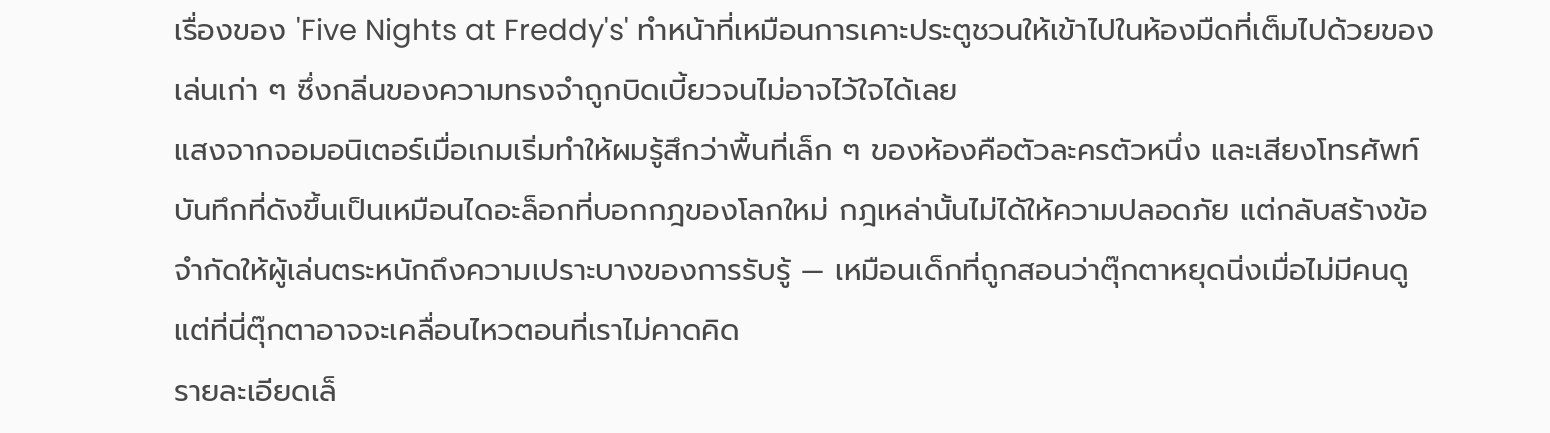เรื่องของ 'Five Nights at Freddy's' ทำหน้าที่เหมือนการเคาะประตูชวนให้เข้าไปในห้องมืดที่เต็มไปด้วยของเล่นเก่า ๆ ซึ่งกลิ่นของความทรงจำถูกบิดเบี้ยวจนไม่อาจไว้ใจได้เลย
แสงจากจอมอนิเตอร์เมื่อเกมเริ่มทำให้ผมรู้สึกว่าพื้นที่เล็ก ๆ ของห้องคือตัวละครตัวหนึ่ง และเสียงโทรศัพท์บันทึกที่ดังขึ้นเป็นเหมือนไดอะล็อกที่บอกกฎของโลกใหม่ กฎเหล่านั้นไม่ได้ให้ความปลอดภัย แต่กลับสร้างข้อจำกัดให้ผู้เล่นตระหนักถึงความเปราะบางของการรับรู้ — เหมือนเด็กที่ถูกสอนว่าตุ๊กตาหยุดนิ่งเมื่อไม่มีคนดู แต่ที่นี่ตุ๊กตาอาจจะเคลื่อนไหวตอนที่เราไม่คาดคิด
รายละเอียดเล็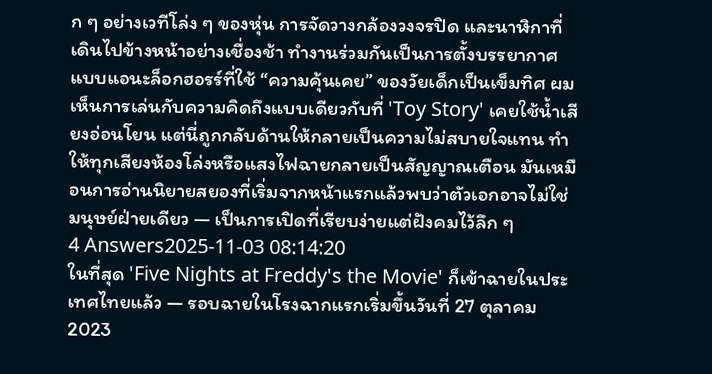ก ๆ อย่างเวทีโล่ง ๆ ของหุ่น การจัดวางกล้องวงจรปิด และนาฬิกาที่เดินไปข้างหน้าอย่างเชื่องช้า ทำงานร่วมกันเป็นการตั้งบรรยากาศแบบแอนะล็อกฮอรร์ที่ใช้ “ความคุ้นเคย” ของวัยเด็กเป็นเข็มทิศ ผมเห็นการเล่นกับความคิดถึงแบบเดียวกับที่ 'Toy Story' เคยใช้น้ำเสียงอ่อนโยน แต่นี่ถูกกลับด้านให้กลายเป็นความไม่สบายใจแทน ทำให้ทุกเสียงห้องโล่งหรือแสงไฟฉายกลายเป็นสัญญาณเตือน มันเหมือนการอ่านนิยายสยองที่เริ่มจากหน้าแรกแล้วพบว่าตัวเอกอาจไม่ใช่มนุษย์ฝ่ายเดียว — เป็นการเปิดที่เรียบง่ายแต่ฝังคมไว้ลึก ๆ
4 Answers2025-11-03 08:14:20
ในที่สุด 'Five Nights at Freddy's the Movie' ก็เข้าฉายในประเทศไทยแล้ว — รอบฉายในโรงฉากแรกเริ่มขึ้นวันที่ 27 ตุลาคม 2023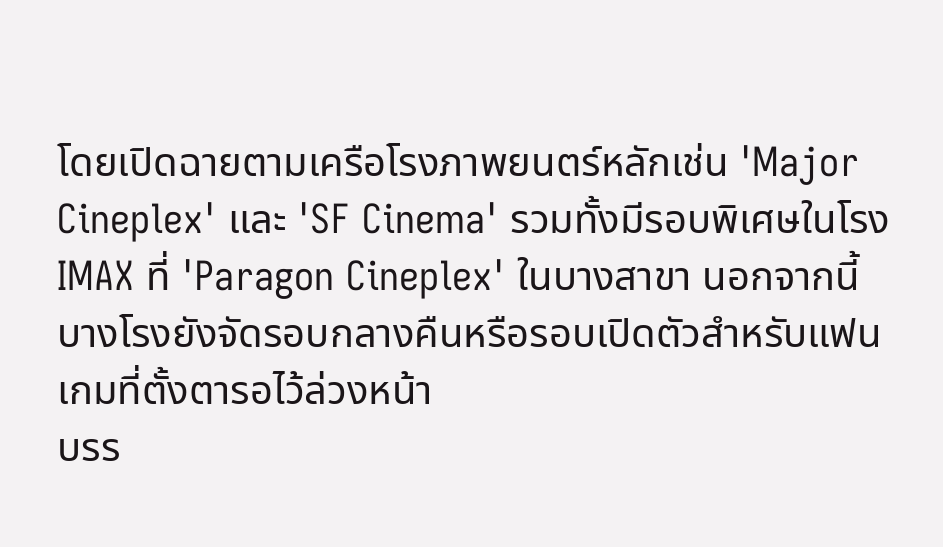โดยเปิดฉายตามเครือโรงภาพยนตร์หลักเช่น 'Major Cineplex' และ 'SF Cinema' รวมทั้งมีรอบพิเศษในโรง IMAX ที่ 'Paragon Cineplex' ในบางสาขา นอกจากนี้บางโรงยังจัดรอบกลางคืนหรือรอบเปิดตัวสำหรับแฟนเกมที่ตั้งตารอไว้ล่วงหน้า
บรร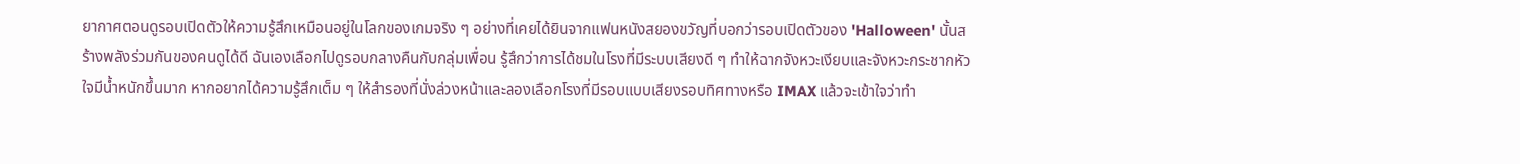ยากาศตอนดูรอบเปิดตัวให้ความรู้สึกเหมือนอยู่ในโลกของเกมจริง ๆ อย่างที่เคยได้ยินจากแฟนหนังสยองขวัญที่บอกว่ารอบเปิดตัวของ 'Halloween' นั้นสร้างพลังร่วมกันของคนดูได้ดี ฉันเองเลือกไปดูรอบกลางคืนกับกลุ่มเพื่อน รู้สึกว่าการได้ชมในโรงที่มีระบบเสียงดี ๆ ทำให้ฉากจังหวะเงียบและจังหวะกระชากหัวใจมีน้ำหนักขึ้นมาก หากอยากได้ความรู้สึกเต็ม ๆ ให้สำรองที่นั่งล่วงหน้าและลองเลือกโรงที่มีรอบแบบเสียงรอบทิศทางหรือ IMAX แล้วจะเข้าใจว่าทำ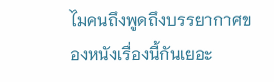ไมคนถึงพูดถึงบรรยากาศของหนังเรื่องนี้กันเยอะ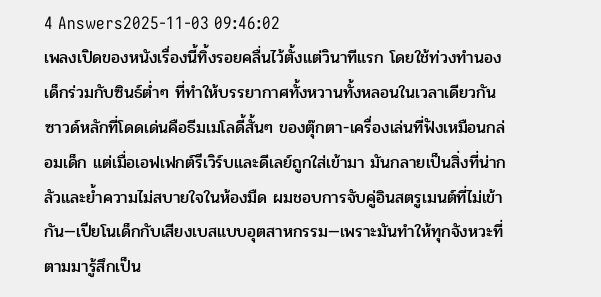4 Answers2025-11-03 09:46:02
เพลงเปิดของหนังเรื่องนี้ทิ้งรอยคลื่นไว้ตั้งแต่วินาทีแรก โดยใช้ท่วงทำนองเด็กร่วมกับซินธ์ต่ำๆ ที่ทำให้บรรยากาศทั้งหวานทั้งหลอนในเวลาเดียวกัน
ซาวด์หลักที่โดดเด่นคือธีมเมโลดี้สั้นๆ ของตุ๊กตา-เครื่องเล่นที่ฟังเหมือนกล่อมเด็ก แต่เมื่อเอฟเฟกต์รีเวิร์บและดีเลย์ถูกใส่เข้ามา มันกลายเป็นสิ่งที่น่ากลัวและย้ำความไม่สบายใจในห้องมืด ผมชอบการจับคู่อินสตรูเมนต์ที่ไม่เข้ากัน—เปียโนเด็กกับเสียงเบสแบบอุตสาหกรรม—เพราะมันทำให้ทุกจังหวะที่ตามมารู้สึกเป็น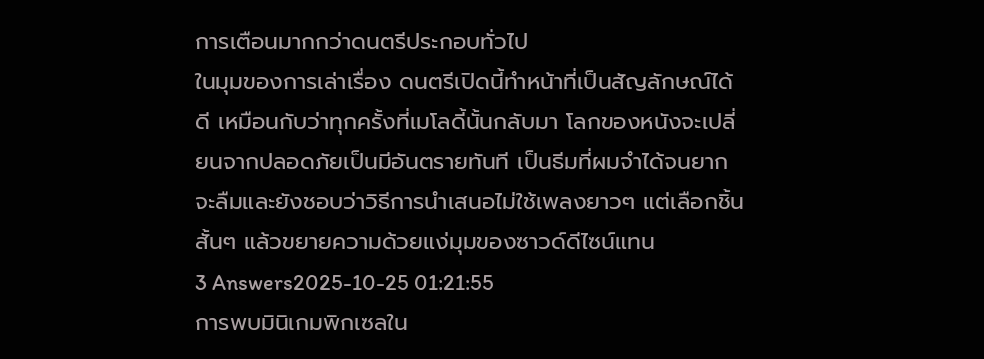การเตือนมากกว่าดนตรีประกอบทั่วไป
ในมุมของการเล่าเรื่อง ดนตรีเปิดนี้ทำหน้าที่เป็นสัญลักษณ์ได้ดี เหมือนกับว่าทุกครั้งที่เมโลดี้นั้นกลับมา โลกของหนังจะเปลี่ยนจากปลอดภัยเป็นมีอันตรายทันที เป็นธีมที่ผมจำได้จนยากจะลืมและยังชอบว่าวิธีการนำเสนอไม่ใช้เพลงยาวๆ แต่เลือกชิ้นสั้นๆ แล้วขยายความด้วยแง่มุมของซาวด์ดีไซน์แทน
3 Answers2025-10-25 01:21:55
การพบมินิเกมพิกเซลใน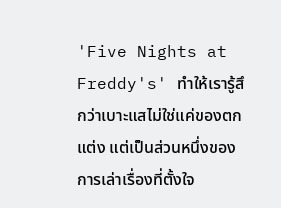'Five Nights at Freddy's' ทำให้เรารู้สึกว่าเบาะแสไม่ใช่แค่ของตกแต่ง แต่เป็นส่วนหนึ่งของการเล่าเรื่องที่ตั้งใจ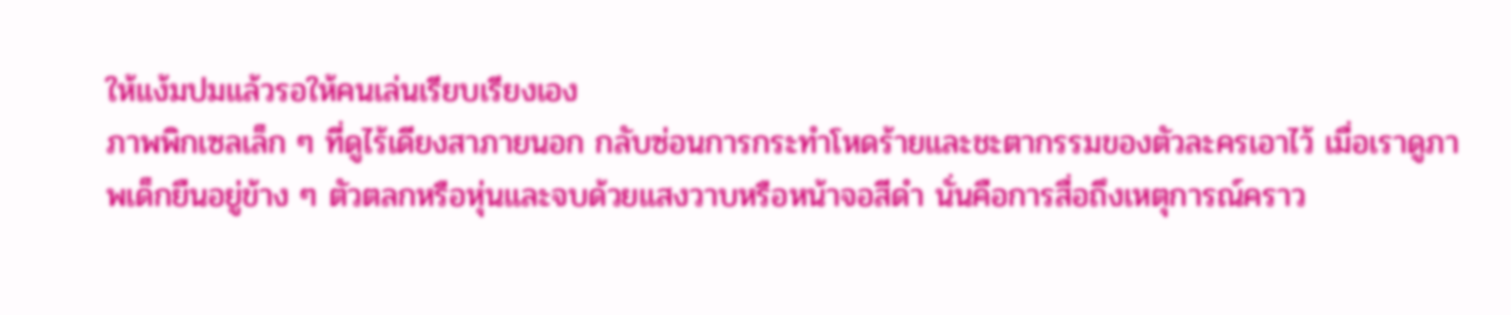ให้แง้มปมแล้วรอให้คนเล่นเรียบเรียงเอง
ภาพพิกเซลเล็ก ๆ ที่ดูไร้เดียงสาภายนอก กลับซ่อนการกระทำโหดร้ายและชะตากรรมของตัวละครเอาไว้ เมื่อเราดูภาพเด็กยืนอยู่ข้าง ๆ ตัวตลกหรือหุ่นและจบด้วยแสงวาบหรือหน้าจอสีดำ นั่นคือการสื่อถึงเหตุการณ์คราว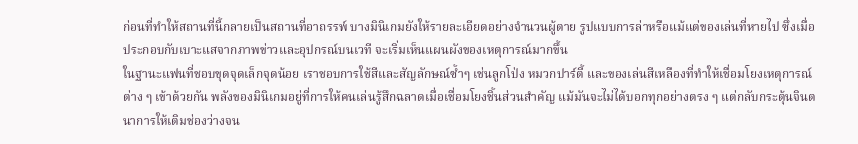ก่อนที่ทำให้สถานที่นี้กลายเป็นสถานที่อาถรรพ์ บางมินิเกมยังให้รายละเอียดอย่างจำนวนผู้ตาย รูปแบบการล่าหรือแม้แต่ของเล่นที่หายไป ซึ่งเมื่อประกอบกับเบาะแสจากภาพข่าวและอุปกรณ์บนเวที จะเริ่มเห็นแผนผังของเหตุการณ์มากขึ้น
ในฐานะแฟนที่ชอบขุดจุดเล็กจุดน้อย เราชอบการใช้สีและสัญลักษณ์ซ้ำๆ เช่นลูกโป่ง หมวกปาร์ตี้ และของเล่นสีเหลืองที่ทำให้เชื่อมโยงเหตุการณ์ต่าง ๆ เข้าด้วยกัน พลังของมินิเกมอยู่ที่การให้คนเล่นรู้สึกฉลาดเมื่อเชื่อมโยงชิ้นส่วนสำคัญ แม้มันจะไม่ได้บอกทุกอย่างตรง ๆ แต่กลับกระตุ้นจินตนาการให้เติมช่องว่างจน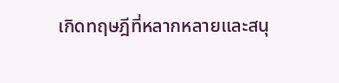เกิดทฤษฎีที่หลากหลายและสนุ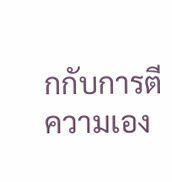กกับการตีความเอง